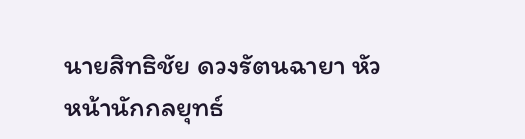นายสิทธิชัย ดวงรัตนฉายา หัวหน้านักกลยุทธ์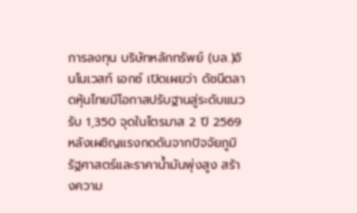การลงทุน บริษัทหลักทรัพย์ (บล.)อินโนเวสท์ เอกซ์ เปิดเผยว่า ดัชนีตลาดหุ้นไทยมีโอกาสปรับฐานสู่ระดับแนวรับ 1,350 จุดในไตรมาส 2 ปี 2569 หลังเผชิญแรงกดดันจากปัจจัยภูมิรัฐศาสตร์และราคาน้ำมันพุ่งสูง สร้างความ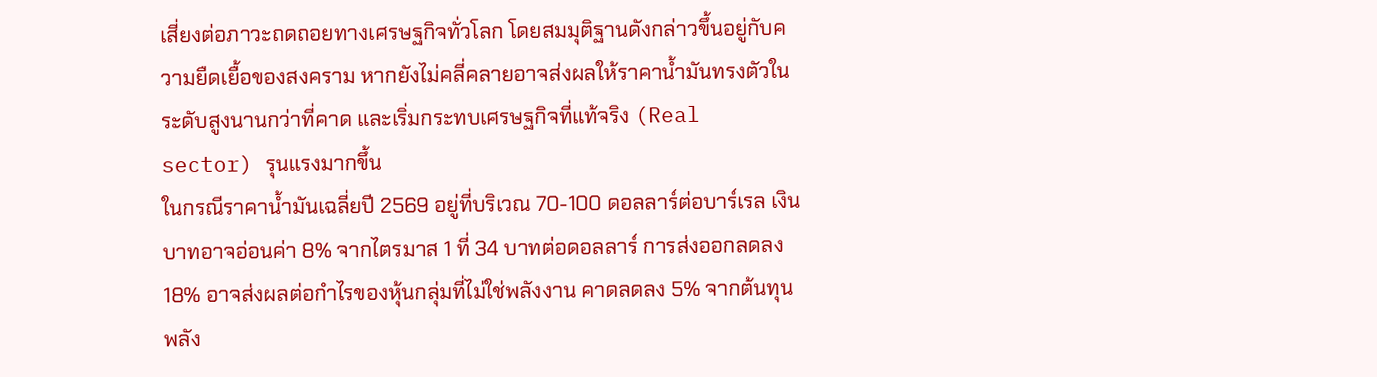เสี่ยงต่อภาวะถดถอยทางเศรษฐกิจทั่วโลก โดยสมมุติฐานดังกล่าวขึ้นอยู่กับความยืดเยื้อของสงคราม หากยังไม่คลี่คลายอาจส่งผลให้ราคาน้ำมันทรงตัวในระดับสูงนานกว่าที่คาด และเริ่มกระทบเศรษฐกิจที่แท้จริง (Real sector) รุนแรงมากขึ้น
ในกรณีราคาน้ำมันเฉลี่ยปี 2569 อยู่ที่บริเวณ 70-100 ดอลลาร์ต่อบาร์เรล เงินบาทอาจอ่อนค่า 8% จากไตรมาส 1 ที่ 34 บาทต่อดอลลาร์ การส่งออกลดลง 18% อาจส่งผลต่อกำไรของหุ้นกลุ่มที่ไม่ใช่พลังงาน คาดลดลง 5% จากต้นทุนพลัง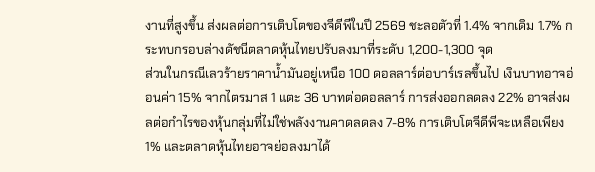งานที่สูงขึ้น ส่งผลต่อการเติบโตของจีดีพีในปี 2569 ชะลอตัวที่ 1.4% จากเดิม 1.7% กระทบกรอบล่างดัชนีตลาดหุ้นไทยปรับลงมาที่ระดับ 1,200-1,300 จุด
ส่วนในกรณีเลวร้ายราคาน้ำมันอยู่เหนือ 100 ดอลลาร์ต่อบาร์เรลขึ้นไป เงินบาทอาจอ่อนค่า 15% จากไตรมาส 1 แตะ 36 บาทต่อดอลลาร์ การส่งออกลดลง 22% อาจส่งผลต่อกำไรของหุ้นกลุ่มที่ไม่ใช่พลังงานคาดลดลง 7-8% การเติบโตจีดีพีจะเหลือเพียง 1% และตลาดหุ้นไทยอาจย่อลงมาได้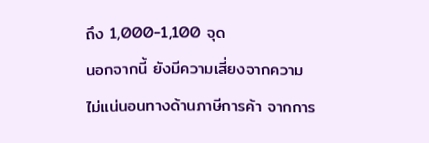ถึง 1,000-1,100 จุด
นอกจากนี้ ยังมีความเสี่ยงจากความไม่แน่นอนทางด้านภาษีการค้า จากการ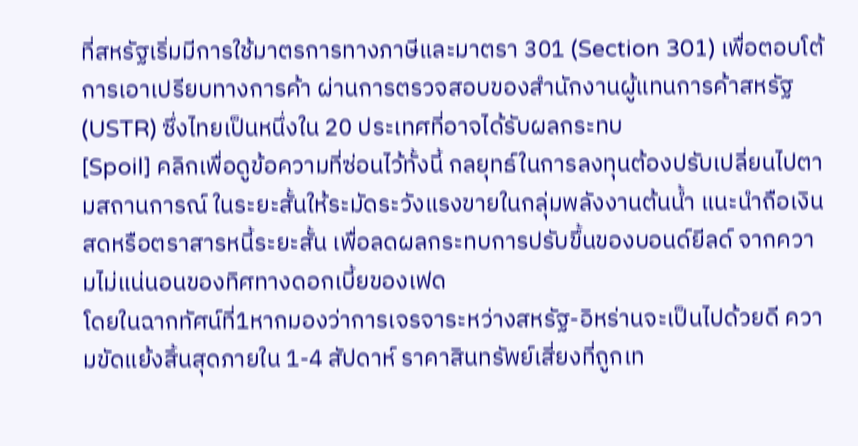ที่สหรัฐเริ่มมีการใช้มาตรการทางภาษีและมาตรา 301 (Section 301) เพื่อตอบโต้การเอาเปรียบทางการค้า ผ่านการตรวจสอบของสำนักงานผู้แทนการค้าสหรัฐ (USTR) ซึ่งไทยเป็นหนึ่งใน 20 ประเทศที่อาจได้รับผลกระทบ
[Spoil] คลิกเพื่อดูข้อความที่ซ่อนไว้ทั้งนี้ กลยุทธ์ในการลงทุนต้องปรับเปลี่ยนไปตามสถานการณ์ ในระยะสั้นให้ระมัดระวังแรงขายในกลุ่มพลังงานต้นน้ำ แนะนำถือเงินสดหรือตราสารหนี้ระยะสั้น เพื่อลดผลกระทบการปรับขึ้นของบอนด์ยีลด์ จากความไม่แน่นอนของทิศทางดอกเบี้ยของเฟด
โดยในฉากทัศน์ที่1หากมองว่าการเจรจาระหว่างสหรัฐ-อิหร่านจะเป็นไปด้วยดี ความขัดแย้งสิ้นสุดภายใน 1-4 สัปดาห์ ราคาสินทรัพย์เสี่ยงที่ถูกเท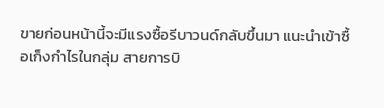ขายก่อนหน้านี้จะมีแรงซื้อรีบาวนด์กลับขึ้นมา แนะนำเข้าซื้อเก็งกำไรในกลุ่ม สายการบิ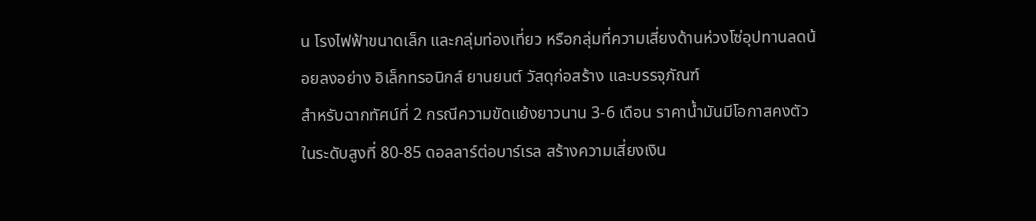น โรงไฟฟ้าขนาดเล็ก และกลุ่มท่องเที่ยว หรือกลุ่มที่ความเสี่ยงด้านห่วงโซ่อุปทานลดน้อยลงอย่าง อิเล็กทรอนิกส์ ยานยนต์ วัสดุก่อสร้าง และบรรจุภัณฑ์
สำหรับฉากทัศน์ที่ 2 กรณีความขัดแย้งยาวนาน 3-6 เดือน ราคาน้ำมันมีโอกาสคงตัวในระดับสูงที่ 80-85 ดอลลาร์ต่อบาร์เรล สร้างความเสี่ยงเงิน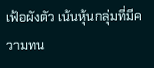เฟ้อผังตัว เน้นหุ้นกลุ่มที่มีความทน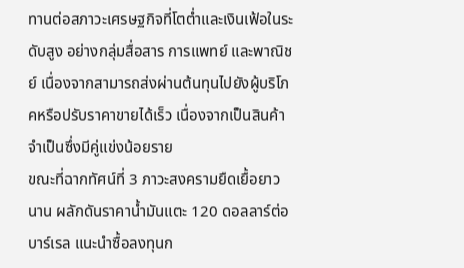ทานต่อสภาวะเศรษฐกิจที่โตต่ำและเงินเฟ้อในระดับสูง อย่างกลุ่มสื่อสาร การแพทย์ และพาณิชย์ เนื่องจากสามารถส่งผ่านต้นทุนไปยังผู้บริโภคหรือปรับราคาขายได้เร็ว เนื่องจากเป็นสินค้าจำเป็นซึ่งมีคู่แข่งน้อยราย
ขณะที่ฉากทัศน์ที่ 3 ภาวะสงครามยืดเยื้อยาวนาน ผลักดันราคาน้ำมันแตะ 120 ดอลลาร์ต่อบาร์เรล แนะนำซื้อลงทุนก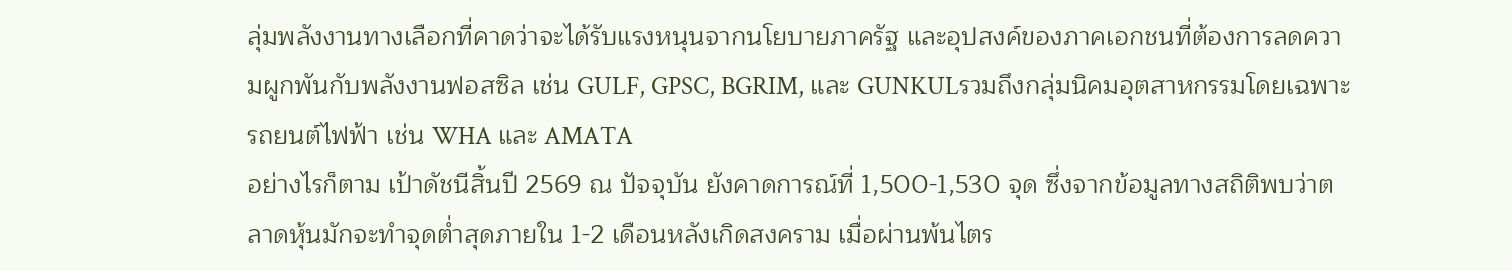ลุ่มพลังงานทางเลือกที่คาดว่าจะได้รับแรงหนุนจากนโยบายภาครัฐ และอุปสงค์ของภาคเอกชนที่ต้องการลดความผูกพันกับพลังงานฟอสซิล เช่น GULF, GPSC, BGRIM, และ GUNKULรวมถึงกลุ่มนิคมอุตสาหกรรมโดยเฉพาะรถยนต์ไฟฟ้า เช่น WHA และ AMATA
อย่างไรก็ตาม เป้าดัชนีสิ้นปี 2569 ณ ปัจจุบัน ยังคาดการณ์ที่ 1,500-1,530 จุด ซึ่งจากข้อมูลทางสถิติพบว่าตลาดหุ้นมักจะทำจุดต่ำสุดภายใน 1-2 เดือนหลังเกิดสงคราม เมื่อผ่านพ้นไตร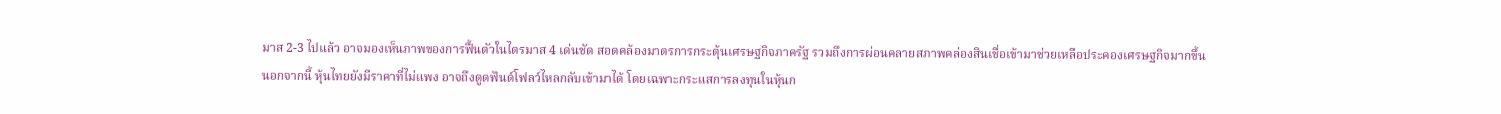มาส 2-3 ไปแล้ว อาจมองเห็นภาพของการฟื้นตัวในไตรมาส 4 เด่นชัด สอดคล้องมาตรการกระตุ้นเศรษฐกิจภาครัฐ รวมถึงการผ่อนคลายสภาพคล่องสินเชื่อเข้ามาช่วยเหลือประคองเศรษฐกิจมากขึ้น
นอกจากนี้ หุ้นไทยยังมีราคาที่ไม่แพง อาจถึงดูดฟันด์โฟลว์ไหลกลับเข้ามาได้ โดยเฉพาะกระแสการลงทุนในหุ้นก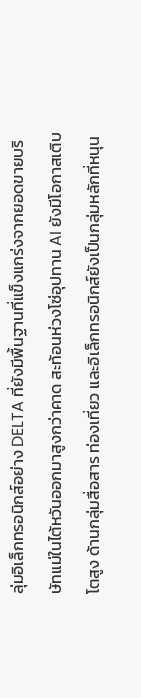ลุ่มอิเล็กทรอนิกส์อย่าง DELTA ที่ยังมีพื้นฐานที่แข็งแกร่งจากยอดขายบริษัทแม่ในไต้หวันออกมาสูงกว่าคาด สะท้อนห่วงโซ่อุปทาน AI ยังมีโอกาสเติบโตสูง ด้านกลุ่มสื่อสาร ท่องเที่ยว และอิเล็กทรอนิกส์ยังเป็นกลุ่มหลักที่หนุน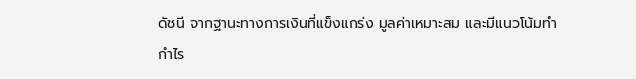ดัชนี จากฐานะทางการเงินที่แข็งแกร่ง มูลค่าเหมาะสม และมีแนวโน้มทำกำไร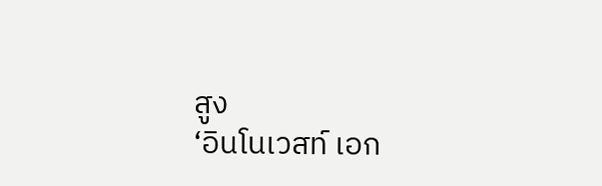สูง
‘อินโนเวสท์ เอก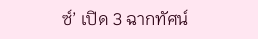ซ์’ เปิด 3 ฉากทัศน์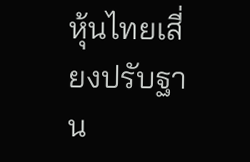หุ้นไทยเสี่ยงปรับฐาน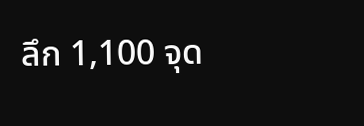ลึก 1,100 จุด